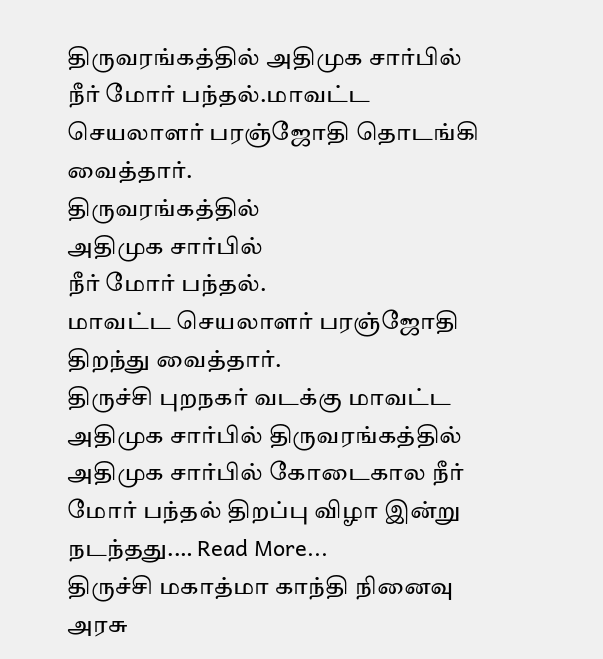திருவரங்கத்தில் அதிமுக சார்பில் நீர் மோர் பந்தல்.மாவட்ட செயலாளர் பரஞ்ஜோதி தொடங்கி வைத்தார்.
திருவரங்கத்தில்
அதிமுக சார்பில்
நீர் மோர் பந்தல்.
மாவட்ட செயலாளர் பரஞ்ஜோதி திறந்து வைத்தார்.
திருச்சி புறநகர் வடக்கு மாவட்ட அதிமுக சார்பில் திருவரங்கத்தில் அதிமுக சார்பில் கோடைகால நீர் மோர் பந்தல் திறப்பு விழா இன்று நடந்தது.… Read More...
திருச்சி மகாத்மா காந்தி நினைவு அரசு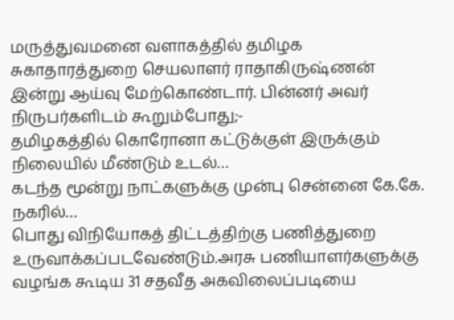மருத்துவமனை வளாகத்தில் தமிழக சுகாதாரத்துறை செயலாளர் ராதாகிருஷ்ணன் இன்று ஆய்வு மேற்கொண்டார். பின்னர் அவர் நிருபர்களிடம் கூறும்போது;-
தமிழகத்தில் கொரோனா கட்டுக்குள் இருக்கும் நிலையில் மீண்டும் உடல்…
கடந்த மூன்று நாட்களுக்கு முன்பு சென்னை கே.கே. நகரில்…
பொது விநியோகத் திட்டத்திற்கு பணித்துறை உருவாக்கப்படவேண்டும்.அரசு பணியாளர்களுக்கு வழங்க கூடிய 31 சதவீத அகவிலைப்படியை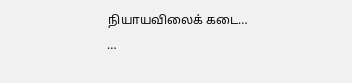நியாயவிலைக் கடை…
…